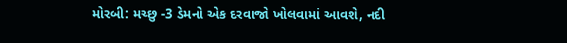મોરબી: મચ્છુ -3 ડેમનો એક દરવાજો ખોલવામાં આવશે, નદી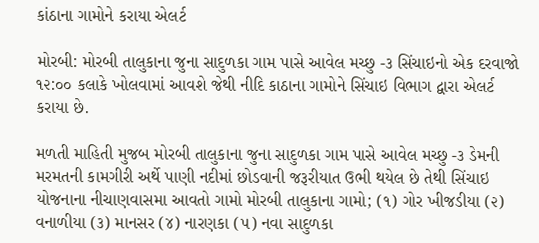કાંઠાના ગામોને કરાયા એલર્ટ

મોરબી: મોરબી તાલુકાના જુના સાદુળકા ગામ પાસે આવેલ મચ્છુ -૩ સિંચાઇનો એક દરવાજો ૧૨:૦૦ કલાકે ખોલવામાં આવશે જેથી નીદિ કાઠાના ગામોને સિંચાઇ વિભાગ દ્વારા એલર્ટ કરાયા છે.

મળતી માહિતી મુજબ મોરબી તાલુકાના જુના સાદુળકા ગામ પાસે આવેલ મચ્છુ -૩ ડેમની મરમતની કામગીરી અર્થે પાણી નદીમાં છોડવાની જરૂરીયાત ઉભી થયેલ છે તેથી સિંચાઇ યોજનાના નીચાણવાસમા આવતો ગામો મોરબી તાલુકાના ગામો; (૧) ગોર ખીજડીયા (૨) વનાળીયા (૩) માનસર (૪) નારણકા (૫) નવા સાદુળકા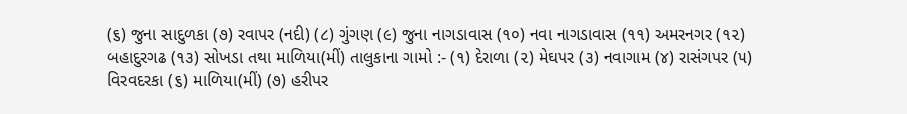(૬) જુના સાદુળકા (૭) રવાપર (નદી) (૮) ગુંગણ (૯) જુના નાગડાવાસ (૧૦) નવા નાગડાવાસ (૧૧) અમરનગર (૧૨) બહાદુરગઢ (૧૩) સોખડા તથા માળિયા(મીં) તાલુકાના ગામો :- (૧) દેરાળા (૨) મેઘપર (૩) નવાગામ (૪) રાસંગપર (૫) વિરવદરકા (૬) માળિયા(મીં) (૭) હરીપર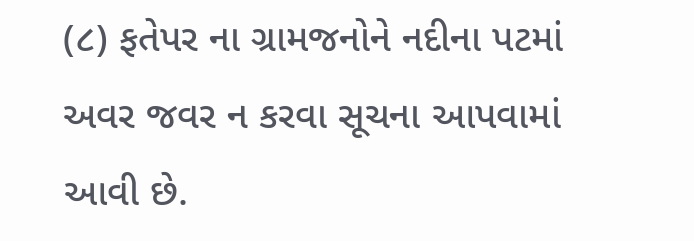(૮) ફતેપર ના ગ્રામજનોને નદીના પટમાં અવર જવર ન કરવા સૂચના આપવામાં આવી છે.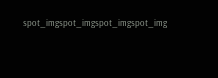spot_imgspot_imgspot_imgspot_img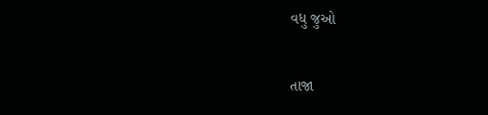વધુ જુઓ

તાજા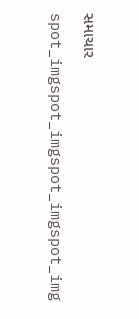સમાચાર

spot_imgspot_imgspot_imgspot_img